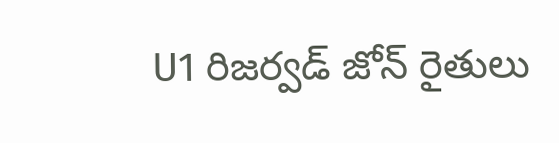U1 రిజర్వడ్ జోన్ రైతులు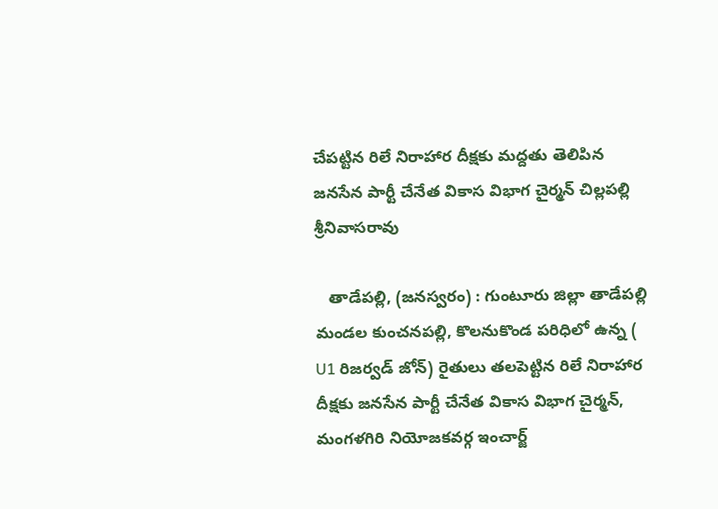చేపట్టిన రిలే నిరాహార దీక్షకు మద్దతు తెలిపిన జనసేన పార్టీ చేనేత వికాస విభాగ చైర్మన్ చిల్లపల్లి శ్రీనివాసరావు

   తాడేపల్లి, (జనస్వరం) : గుంటూరు జిల్లా తాడేపల్లి మండల కుంచనపల్లి, కొలనుకొండ పరిధిలో ఉన్న ( U1 రిజర్వడ్ జోన్) రైతులు తలపెట్టిన రిలే నిరాహార దీక్షకు జనసేన పార్టీ చేనేత వికాస విభాగ చైర్మన్, మంగళగిరి నియోజకవర్గ ఇంచార్జ్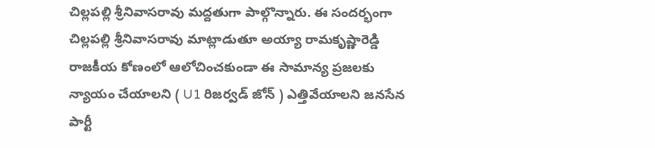చిల్లపల్లి శ్రీనివాసరావు మద్దతుగా పాల్గొన్నారు. ఈ సందర్భంగా చిల్లపల్లి శ్రీనివాసరావు మాట్లాడుతూ అయ్యా రామకృష్ణారెడ్డి రాజకీయ కోణంలో ఆలోచించకుండా ఈ సామాన్య ప్రజలకు న్యాయం చేయాలని ( U1 రిజర్వడ్ జోన్ ) ఎత్తివేయాలని జనసేన పార్టీ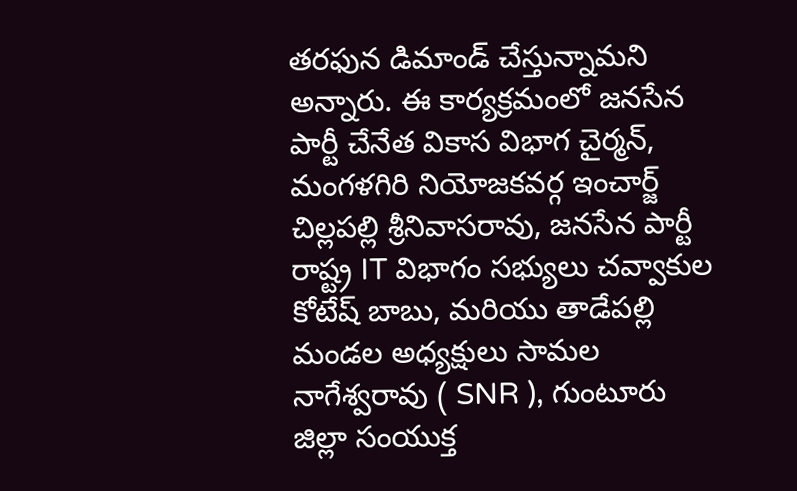తరఫున డిమాండ్ చేస్తున్నామని అన్నారు. ఈ కార్యక్రమంలో జనసేన పార్టీ చేనేత వికాస విభాగ చైర్మన్, మంగళగిరి నియోజకవర్గ ఇంచార్జ్ చిల్లపల్లి శ్రీనివాసరావు, జనసేన పార్టీ రాష్ట్ర IT విభాగం సభ్యులు చవ్వాకుల కోటేష్ బాబు, మరియు తాడేపల్లి మండల అధ్యక్షులు సామల నాగేశ్వరావు ( SNR ), గుంటూరు జిల్లా సంయుక్త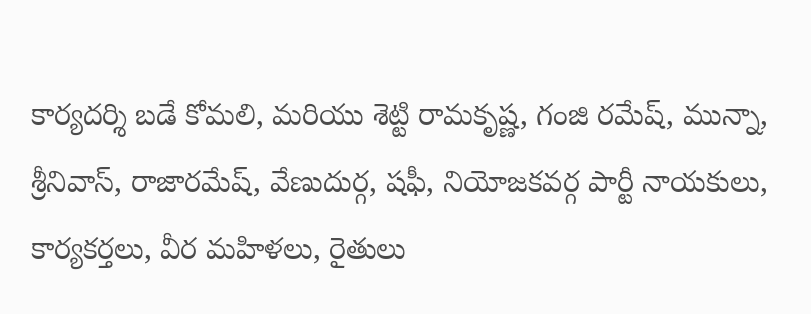కార్యదర్శి బడే కోమలి, మరియు శెట్టి రామకృష్ణ, గంజి రమేష్, మున్నా, శ్రీనివాస్, రాజారమేష్, వేణుదుర్గ, షఫీ, నియోజకవర్గ పార్టీ నాయకులు, కార్యకర్తలు, వీర మహిళలు, రైతులు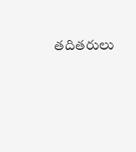తదితరులు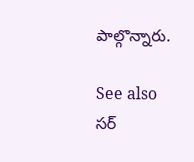పాల్గొన్నారు.

See also  సర్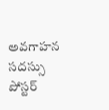అవగాహన సదస్సు పోస్టర్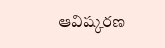ఆవిష్కరణ